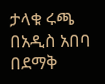ታላቁ ሩጫ በአዲስ አበባ በደማቅ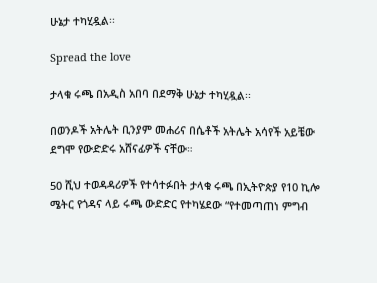ሁኔታ ተካሂዷል፡፡

Spread the love

ታላቁ ሩጫ በአዲስ አበባ በደማቅ ሁኔታ ተካሂዷል፡፡

በወንዶች አትሌት ቢንያም መሐሪና በሴቶች አትሌት አሳየች አይቼው ደግሞ የውድድሩ አሸናፊዎች ናቸው።

50 ሺህ ተወዳዳሪዎች የተሳተፉበት ታላቁ ሩጫ በኢትዮጵያ የ10 ኪሎ ሜትር የጎዳና ላይ ሩጫ ውድድር የተካሄደው “የተመጣጠነ ምግብ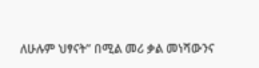ለሁሉም ህፃናት” በሚል መሪ ቃል መነሻውንና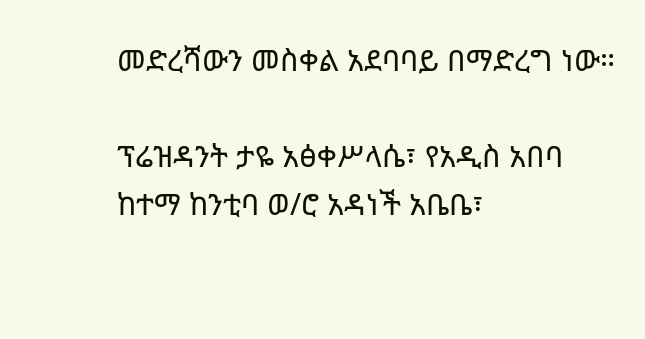መድረሻውን መስቀል አደባባይ በማድረግ ነው።

ፕሬዝዳንት ታዬ አፅቀሥላሴ፣ የአዲስ አበባ ከተማ ከንቲባ ወ/ሮ አዳነች አቤቤ፣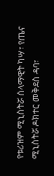የቱሪዝም ሚኒስትሯ ሰላማዊት ካሣ፣ የጤና ሚኒስትሯ ዶክተር መቅደስ ዳባ፣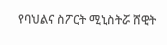የባህልና ስፖርት ሚኒስትሯ ሸዊት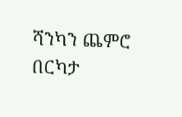ሻንካን ጨምሮ በርካታ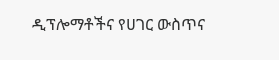ዲፕሎማቶችና የሀገር ውስጥና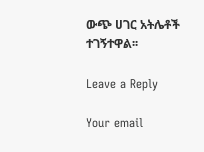ውጭ ሀገር አትሌቶች ተገኝተዋል፡፡

Leave a Reply

Your email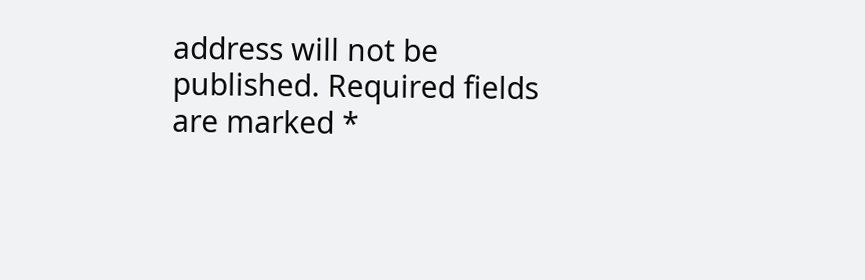address will not be published. Required fields are marked *